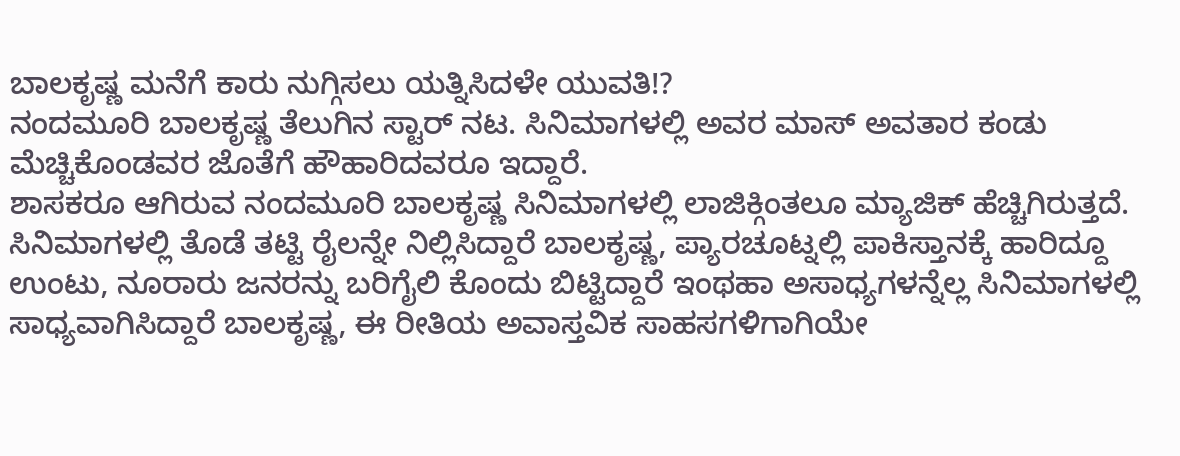ಬಾಲಕೃಷ್ಣ ಮನೆಗೆ ಕಾರು ನುಗ್ಗಿಸಲು ಯತ್ನಿಸಿದಳೇ ಯುವತಿ!?
ನಂದಮೂರಿ ಬಾಲಕೃಷ್ಣ ತೆಲುಗಿನ ಸ್ಟಾರ್ ನಟ. ಸಿನಿಮಾಗಳಲ್ಲಿ ಅವರ ಮಾಸ್ ಅವತಾರ ಕಂಡು ಮೆಚ್ಚಿಕೊಂಡವರ ಜೊತೆಗೆ ಹೌಹಾರಿದವರೂ ಇದ್ದಾರೆ.
ಶಾಸಕರೂ ಆಗಿರುವ ನಂದಮೂರಿ ಬಾಲಕೃಷ್ಣ ಸಿನಿಮಾಗಳಲ್ಲಿ ಲಾಜಿಕ್ಗಿಂತಲೂ ಮ್ಯಾಜಿಕ್ ಹೆಚ್ಚಿಗಿರುತ್ತದೆ. ಸಿನಿಮಾಗಳಲ್ಲಿ ತೊಡೆ ತಟ್ಟಿ ರೈಲನ್ನೇ ನಿಲ್ಲಿಸಿದ್ದಾರೆ ಬಾಲಕೃಷ್ಣ, ಪ್ಯಾರಚೂಟ್ನಲ್ಲಿ ಪಾಕಿಸ್ತಾನಕ್ಕೆ ಹಾರಿದ್ದೂ ಉಂಟು, ನೂರಾರು ಜನರನ್ನು ಬರಿಗೈಲಿ ಕೊಂದು ಬಿಟ್ಟಿದ್ದಾರೆ ಇಂಥಹಾ ಅಸಾಧ್ಯಗಳನ್ನೆಲ್ಲ ಸಿನಿಮಾಗಳಲ್ಲಿ ಸಾಧ್ಯವಾಗಿಸಿದ್ದಾರೆ ಬಾಲಕೃಷ್ಣ, ಈ ರೀತಿಯ ಅವಾಸ್ತವಿಕ ಸಾಹಸಗಳಿಗಾಗಿಯೇ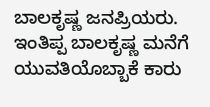ಬಾಲಕೃಷ್ಣ ಜನಪ್ರಿಯರು.
ಇಂತಿಪ್ಪ ಬಾಲಕೃಷ್ಣ ಮನೆಗೆ ಯುವತಿಯೊಬ್ಬಾಕೆ ಕಾರು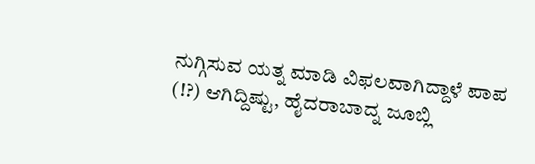ನುಗ್ಗಿಸುವ ಯತ್ನ ಮಾಡಿ ವಿಫಲವಾಗಿದ್ದಾಳೆ ಪಾಪ (!?) ಆಗಿದ್ದಿಷ್ಟು, ಹೈದರಾಬಾದ್ನ ಜೂಬ್ಲಿ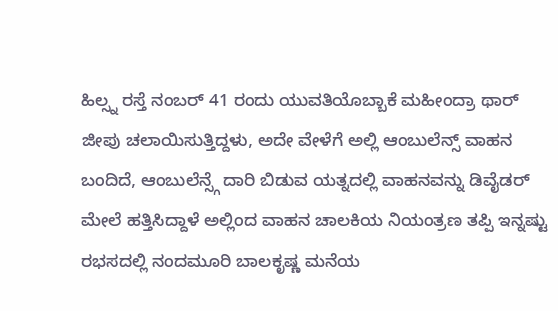ಹಿಲ್ಸ್ನ ರಸ್ತೆ ನಂಬರ್ 41 ರಂದು ಯುವತಿಯೊಬ್ಬಾಕೆ ಮಹೀಂದ್ರಾ ಥಾರ್ ಜೀಪು ಚಲಾಯಿಸುತ್ತಿದ್ದಳು, ಅದೇ ವೇಳೆಗೆ ಅಲ್ಲಿ ಆಂಬುಲೆನ್ಸ್ ವಾಹನ ಬಂದಿದೆ, ಆಂಬುಲೆನ್ಸ್ಗೆ ದಾರಿ ಬಿಡುವ ಯತ್ನದಲ್ಲಿ ವಾಹನವನ್ನು ಡಿವೈಡರ್ ಮೇಲೆ ಹತ್ತಿಸಿದ್ದಾಳೆ ಅಲ್ಲಿಂದ ವಾಹನ ಚಾಲಕಿಯ ನಿಯಂತ್ರಣ ತಪ್ಪಿ ಇನ್ನಷ್ಟು ರಭಸದಲ್ಲಿ ನಂದಮೂರಿ ಬಾಲಕೃಷ್ಣ ಮನೆಯ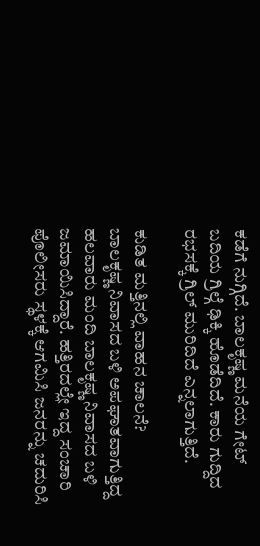ಕಡೆಗೆ ನುಗ್ಗಿದೆ. ಬಾಲಕೃಷ್ಣ ಮನೆಯ ಗೇಟ್ ಬದಿಯ ಗ್ರಿಲ್ಗೆ ಢಿಕ್ಕಿ ಹೊಡೆದಿದೆ. ಕಾರು ಗುದ್ದಿದ ರಭಸಕ್ಕೆ ಗ್ರಿಲ್ ಮುರಿದಿದೆ ಎನ್ನಲಾಗುತ್ತಿದೆ.

ಕುಡಿತ ಮತ್ತಿನಲ್ಲಿ ವಾಹನ ಚಾಲನೆ?
ಬಾಲಕೃಷ್ಣ ನಿವಾಸದ ಬಳಿ ಅಪಘಾತವಾಗುತ್ತಿದ್ದ ಹಲವಾರು ಮಂದಿ ಬಾಲಕೃಷ್ಣ ನಿವಾಸದ ಬಳಿ ಜಮಾಯಿಸಿದ್ದಾರೆ. ಹತ್ತಿರದಲ್ಲೇ ಇದ್ದ ಸಂಚಾರಿ ಪೊಲೀಸರು ಸ್ಥಳಕ್ಕೆ ಆಗಮಿಸಿ ಜನರನ್ನು ಚದುರಿಸಿ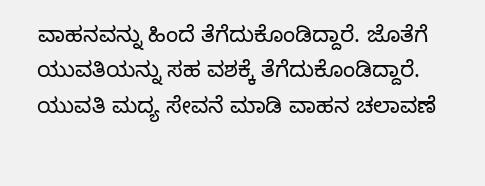ವಾಹನವನ್ನು ಹಿಂದೆ ತೆಗೆದುಕೊಂಡಿದ್ದಾರೆ. ಜೊತೆಗೆ ಯುವತಿಯನ್ನು ಸಹ ವಶಕ್ಕೆ ತೆಗೆದುಕೊಂಡಿದ್ದಾರೆ. ಯುವತಿ ಮದ್ಯ ಸೇವನೆ ಮಾಡಿ ವಾಹನ ಚಲಾವಣೆ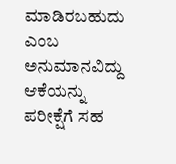ಮಾಡಿರಬಹುದು ಎಂಬ ಅನುಮಾನವಿದ್ದು ಆಕೆಯನ್ನು ಪರೀಕ್ಷೆಗೆ ಸಹ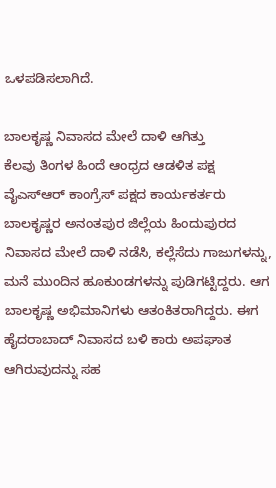ಒಳಪಡಿಸಲಾಗಿದೆ.

ಬಾಲಕೃಷ್ಣ ನಿವಾಸದ ಮೇಲೆ ದಾಳಿ ಆಗಿತ್ತು
ಕೆಲವು ತಿಂಗಳ ಹಿಂದೆ ಆಂಧ್ರದ ಆಡಳಿತ ಪಕ್ಷ ವೈಎಸ್ಆರ್ ಕಾಂಗ್ರೆಸ್ ಪಕ್ಷದ ಕಾರ್ಯಕರ್ತರು ಬಾಲಕೃಷ್ಣರ ಅನಂತಪುರ ಜಿಲ್ಲೆಯ ಹಿಂದುಪುರದ ನಿವಾಸದ ಮೇಲೆ ದಾಳಿ ನಡೆಸಿ, ಕಲ್ಲೆಸೆದು ಗಾಜುಗಳನ್ನು, ಮನೆ ಮುಂದಿನ ಹೂಕುಂಡಗಳನ್ನು ಪುಡಿಗಟ್ಟಿದ್ದರು. ಆಗ ಬಾಲಕೃಷ್ಣ ಅಭಿಮಾನಿಗಳು ಆತಂಕಿತರಾಗಿದ್ದರು. ಈಗ ಹೈದರಾಬಾದ್ ನಿವಾಸದ ಬಳಿ ಕಾರು ಅಪಘಾತ ಆಗಿರುವುದನ್ನು ಸಹ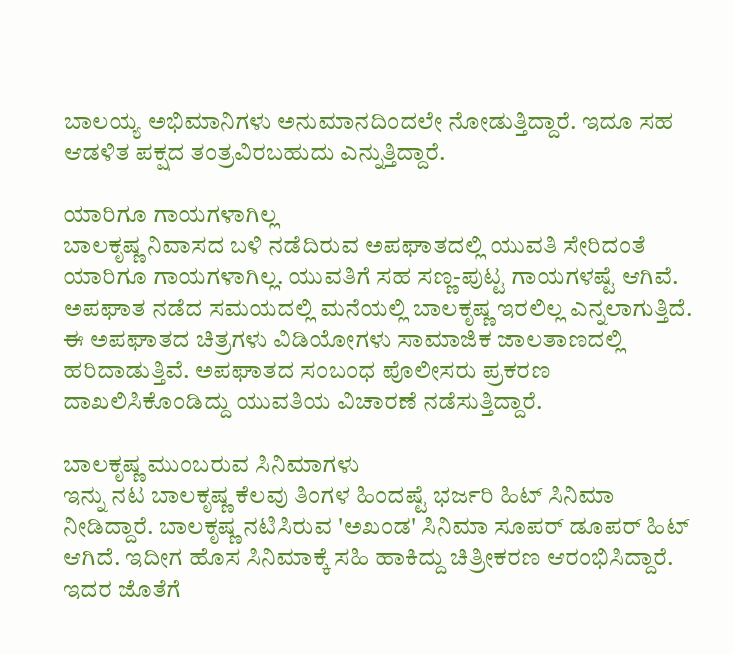ಬಾಲಯ್ಯ ಅಭಿಮಾನಿಗಳು ಅನುಮಾನದಿಂದಲೇ ನೋಡುತ್ತಿದ್ದಾರೆ. ಇದೂ ಸಹ ಆಡಳಿತ ಪಕ್ಷದ ತಂತ್ರವಿರಬಹುದು ಎನ್ನುತ್ತಿದ್ದಾರೆ.

ಯಾರಿಗೂ ಗಾಯಗಳಾಗಿಲ್ಲ
ಬಾಲಕೃಷ್ಣ ನಿವಾಸದ ಬಳಿ ನಡೆದಿರುವ ಅಪಘಾತದಲ್ಲಿ ಯುವತಿ ಸೇರಿದಂತೆ ಯಾರಿಗೂ ಗಾಯಗಳಾಗಿಲ್ಲ. ಯುವತಿಗೆ ಸಹ ಸಣ್ಣ-ಪುಟ್ಟ ಗಾಯಗಳಷ್ಟೆ ಆಗಿವೆ. ಅಪಘಾತ ನಡೆದ ಸಮಯದಲ್ಲಿ ಮನೆಯಲ್ಲಿ ಬಾಲಕೃಷ್ಣ ಇರಲಿಲ್ಲ ಎನ್ನಲಾಗುತ್ತಿದೆ. ಈ ಅಪಘಾತದ ಚಿತ್ರಗಳು ವಿಡಿಯೋಗಳು ಸಾಮಾಜಿಕ ಜಾಲತಾಣದಲ್ಲಿ ಹರಿದಾಡುತ್ತಿವೆ. ಅಪಘಾತದ ಸಂಬಂಧ ಪೊಲೀಸರು ಪ್ರಕರಣ ದಾಖಲಿಸಿಕೊಂಡಿದ್ದು ಯುವತಿಯ ವಿಚಾರಣೆ ನಡೆಸುತ್ತಿದ್ದಾರೆ.

ಬಾಲಕೃಷ್ಣ ಮುಂಬರುವ ಸಿನಿಮಾಗಳು
ಇನ್ನು ನಟ ಬಾಲಕೃಷ್ಣ ಕೆಲವು ತಿಂಗಳ ಹಿಂದಷ್ಟೆ ಭರ್ಜರಿ ಹಿಟ್ ಸಿನಿಮಾ ನೀಡಿದ್ದಾರೆ. ಬಾಲಕೃಷ್ಣ ನಟಿಸಿರುವ 'ಅಖಂಡ' ಸಿನಿಮಾ ಸೂಪರ್ ಡೂಪರ್ ಹಿಟ್ ಆಗಿದೆ. ಇದೀಗ ಹೊಸ ಸಿನಿಮಾಕ್ಕೆ ಸಹಿ ಹಾಕಿದ್ದು ಚಿತ್ರೀಕರಣ ಆರಂಭಿಸಿದ್ದಾರೆ. ಇದರ ಜೊತೆಗೆ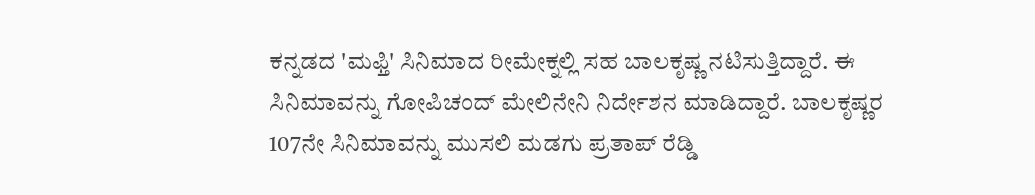ಕನ್ನಡದ 'ಮಫ್ತಿ' ಸಿನಿಮಾದ ರೀಮೇಕ್ನಲ್ಲಿ ಸಹ ಬಾಲಕೃಷ್ಣ ನಟಿಸುತ್ತಿದ್ದಾರೆ. ಈ ಸಿನಿಮಾವನ್ನು ಗೋಪಿಚಂದ್ ಮೇಲಿನೇನಿ ನಿರ್ದೇಶನ ಮಾಡಿದ್ದಾರೆ. ಬಾಲಕೃಷ್ಣರ 107ನೇ ಸಿನಿಮಾವನ್ನು ಮುಸಲಿ ಮಡಗು ಪ್ರತಾಪ್ ರೆಡ್ಡಿ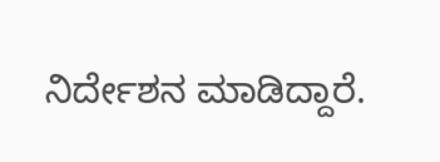ನಿರ್ದೇಶನ ಮಾಡಿದ್ದಾರೆ.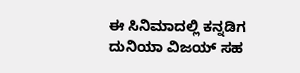ಈ ಸಿನಿಮಾದಲ್ಲಿ ಕನ್ನಡಿಗ ದುನಿಯಾ ವಿಜಯ್ ಸಹ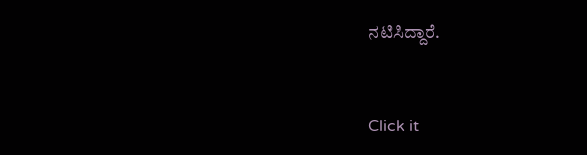ನಟಿಸಿದ್ದಾರೆ.


Click it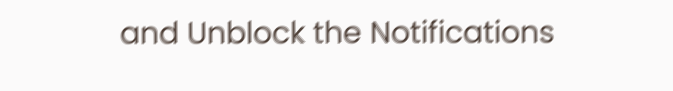and Unblock the Notifications